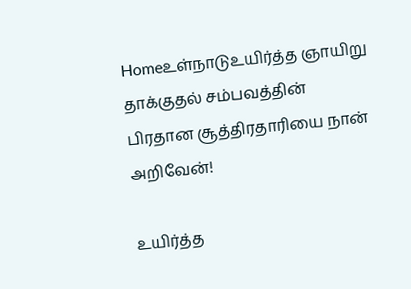Homeஉள்நாடுஉயிர்த்த ஞாயிறு தாக்குதல் சம்பவத்தின் பிரதான சூத்திரதாரியை நான் அறிவேன்!

உயிர்த்த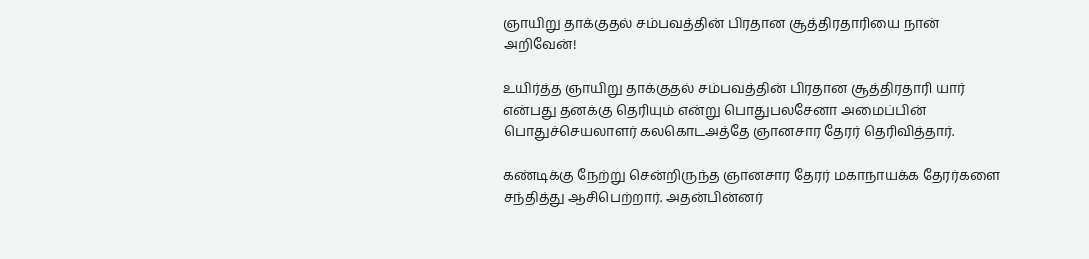ஞாயிறு தாக்குதல் சம்பவத்தின் பிரதான சூத்திரதாரியை நான் அறிவேன்!

உயிர்த்த ஞாயிறு தாக்குதல் சம்பவத்தின் பிரதான சூத்திரதாரி யார் என்பது தனக்கு தெரியும் என்று பொதுபலசேனா அமைப்பின் பொதுச்செயலாளர் கலகொடஅத்தே ஞானசார தேரர் தெரிவித்தார்.

கண்டிக்கு நேற்று சென்றிருந்த ஞானசார தேரர் மகாநாயக்க தேரர்களை சந்தித்து ஆசிபெற்றார். அதன்பின்னர்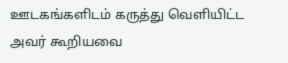ஊடகங்களிடம் கருத்து வெளியிட்ட அவர் கூறியவை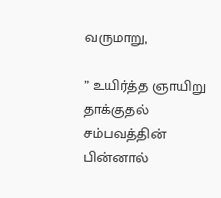வருமாறு,

” உயிர்த்த ஞாயிறு தாக்குதல் சம்பவத்தின் பின்னால்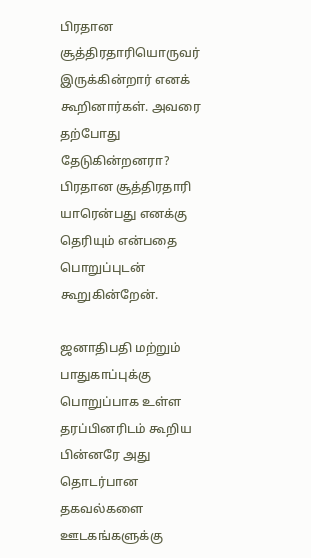பிரதான சூத்திரதாரியொருவர் இருக்கின்றார் எனக் கூறினார்கள். அவரை தற்போது தேடுகின்றனரா?
பிரதான சூத்திரதாரி யாரென்பது எனக்கு தெரியும் என்பதை பொறுப்புடன் கூறுகின்றேன்.

ஜனாதிபதி மற்றும் பாதுகாப்புக்கு பொறுப்பாக உள்ள தரப்பினரிடம் கூறிய பின்னரே அது தொடர்பான தகவல்களை ஊடகங்களுக்கு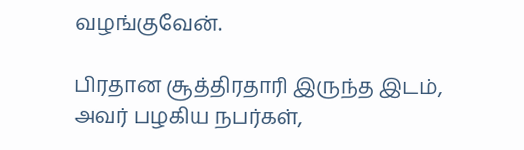வழங்குவேன்.

பிரதான சூத்திரதாரி இருந்த இடம், அவர் பழகிய நபர்கள்,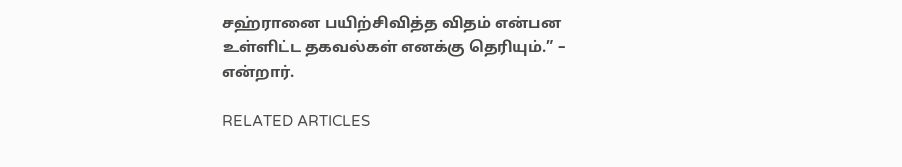சஹ்ரானை பயிற்சிவித்த விதம் என்பன உள்ளிட்ட தகவல்கள் எனக்கு தெரியும்.” – என்றார்.

RELATED ARTICLES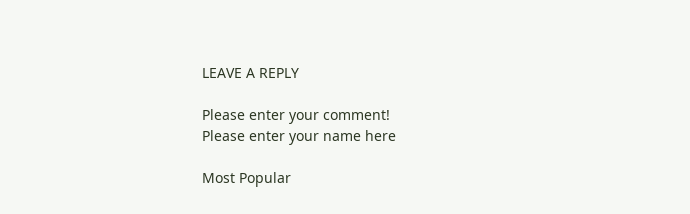LEAVE A REPLY

Please enter your comment!
Please enter your name here

Most Popular